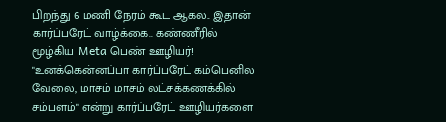பிறந்து 6 மணி நேரம் கூட ஆகல.. இதான் கார்ப்பரேட் வாழ்க்கை.. கண்ணீரில் மூழ்கிய Meta பெண் ஊழியர்!
"உனக்கென்னப்பா கார்ப்பரேட் கம்பெனில வேலை, மாசம் மாசம் லட்சக்கணக்கில் சம்பளம்" என்று கார்ப்பரேட் ஊழியர்களை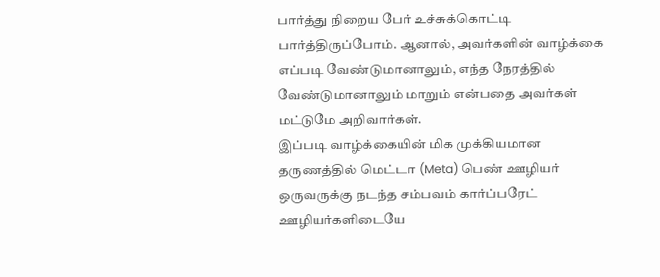பார்த்து நிறைய பேர் உச்சுக்கொட்டி பார்த்திருப்போம். ஆனால், அவர்களின் வாழ்க்கை எப்படி வேண்டுமானாலும், எந்த நேரத்தில் வேண்டுமானாலும் மாறும் என்பதை அவர்கள் மட்டுமே அறிவார்கள்.
இப்படி வாழ்க்கையின் மிக முக்கியமான தருணத்தில் மெட்டா (Meta) பெண் ஊழியர் ஒருவருக்கு நடந்த சம்பவம் கார்ப்பரேட் ஊழியர்களிடையே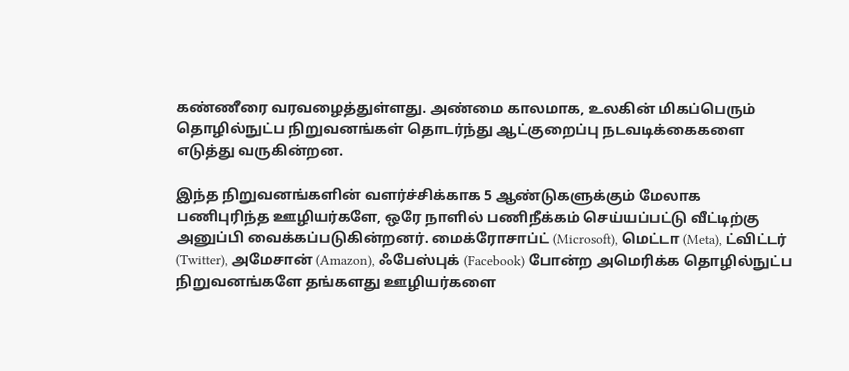கண்ணீரை வரவழைத்துள்ளது. அண்மை காலமாக, உலகின் மிகப்பெரும் தொழில்நுட்ப நிறுவனங்கள் தொடர்ந்து ஆட்குறைப்பு நடவடிக்கைகளை எடுத்து வருகின்றன.

இந்த நிறுவனங்களின் வளர்ச்சிக்காக 5 ஆண்டுகளுக்கும் மேலாக பணிபுரிந்த ஊழியர்களே, ஒரே நாளில் பணிநீக்கம் செய்யப்பட்டு வீட்டிற்கு அனுப்பி வைக்கப்படுகின்றனர். மைக்ரோசாப்ட் (Microsoft), மெட்டா (Meta), ட்விட்டர் (Twitter), அமேசான் (Amazon), ஃபேஸ்புக் (Facebook) போன்ற அமெரிக்க தொழில்நுட்ப நிறுவனங்களே தங்களது ஊழியர்களை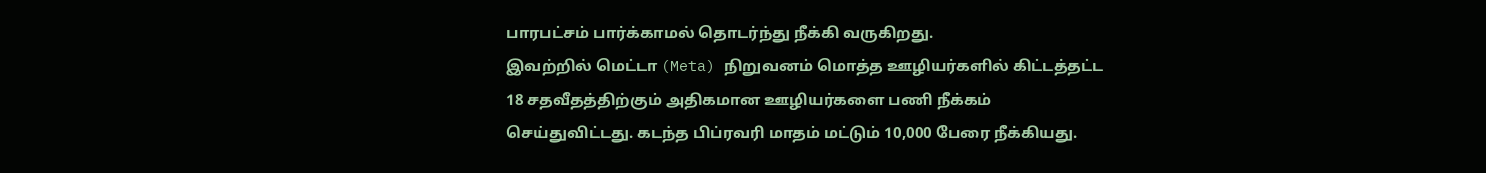பாரபட்சம் பார்க்காமல் தொடர்ந்து நீக்கி வருகிறது.
இவற்றில் மெட்டா (Meta) நிறுவனம் மொத்த ஊழியர்களில் கிட்டத்தட்ட 18 சதவீதத்திற்கும் அதிகமான ஊழியர்களை பணி நீக்கம் செய்துவிட்டது. கடந்த பிப்ரவரி மாதம் மட்டும் 10,000 பேரை நீக்கியது.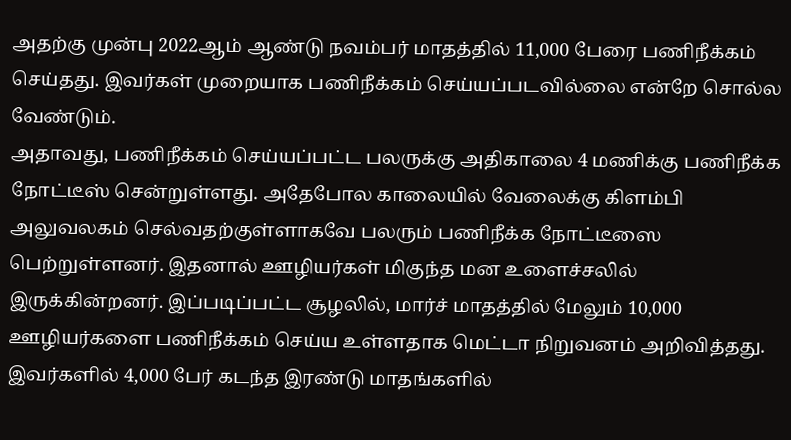அதற்கு முன்பு 2022ஆம் ஆண்டு நவம்பர் மாதத்தில் 11,000 பேரை பணிநீக்கம் செய்தது. இவர்கள் முறையாக பணிநீக்கம் செய்யப்படவில்லை என்றே சொல்ல வேண்டும்.
அதாவது, பணிநீக்கம் செய்யப்பட்ட பலருக்கு அதிகாலை 4 மணிக்கு பணிநீக்க நோட்டீஸ் சென்றுள்ளது. அதேபோல காலையில் வேலைக்கு கிளம்பி அலுவலகம் செல்வதற்குள்ளாகவே பலரும் பணிநீக்க நோட்டீஸை பெற்றுள்ளனர். இதனால் ஊழியர்கள் மிகுந்த மன உளைச்சலில் இருக்கின்றனர். இப்படிப்பட்ட சூழலில், மார்ச் மாதத்தில் மேலும் 10,000 ஊழியர்களை பணிநீக்கம் செய்ய உள்ளதாக மெட்டா நிறுவனம் அறிவித்தது.
இவர்களில் 4,000 பேர் கடந்த இரண்டு மாதங்களில்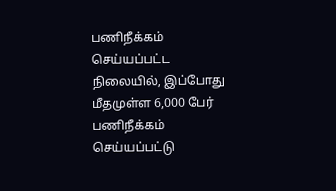பணிநீக்கம் செய்யப்பட்ட நிலையில், இப்போது மீதமுள்ள 6,000 பேர் பணிநீக்கம் செய்யப்பட்டு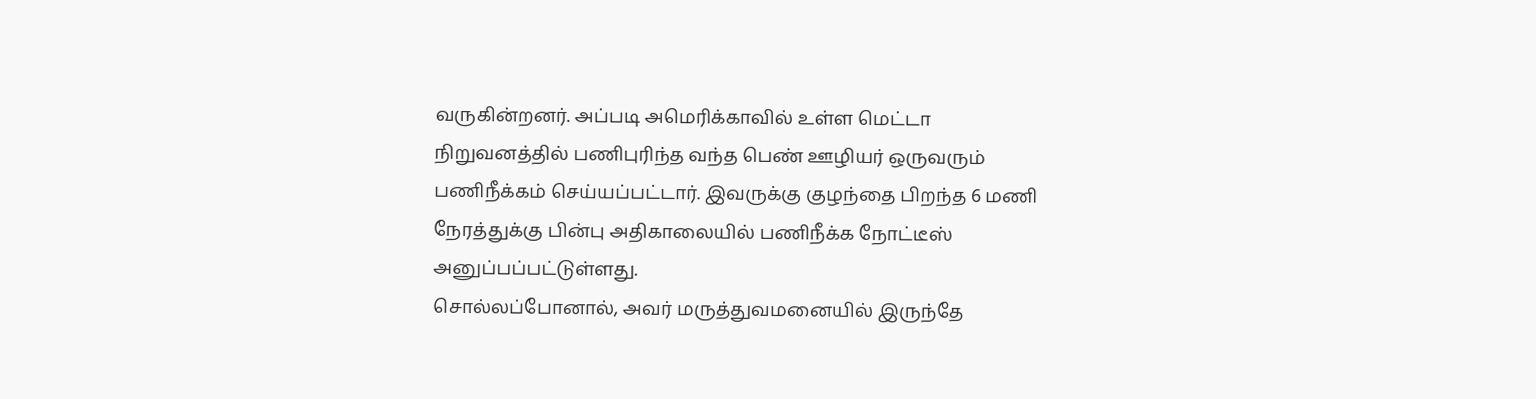வருகின்றனர். அப்படி அமெரிக்காவில் உள்ள மெட்டா நிறுவனத்தில் பணிபுரிந்த வந்த பெண் ஊழியர் ஒருவரும் பணிநீக்கம் செய்யப்பட்டார். இவருக்கு குழந்தை பிறந்த 6 மணி நேரத்துக்கு பின்பு அதிகாலையில் பணிநீக்க நோட்டீஸ் அனுப்பப்பட்டுள்ளது.
சொல்லப்போனால், அவர் மருத்துவமனையில் இருந்தே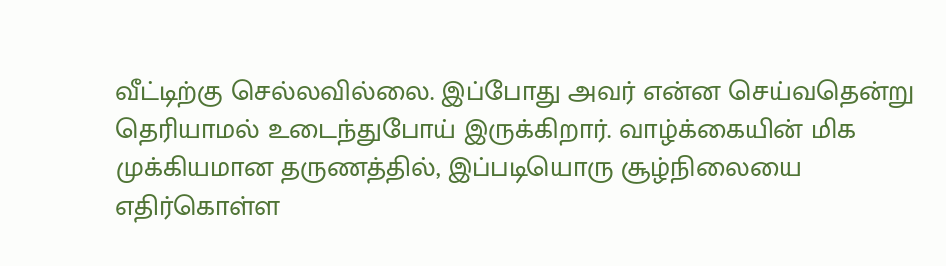வீட்டிற்கு செல்லவில்லை. இப்போது அவர் என்ன செய்வதென்று தெரியாமல் உடைந்துபோய் இருக்கிறார். வாழ்க்கையின் மிக முக்கியமான தருணத்தில், இப்படியொரு சூழ்நிலையை எதிர்கொள்ள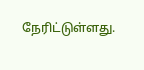நேரிட்டுள்ளது.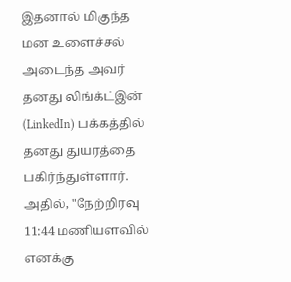இதனால் மிகுந்த மன உளைச்சல் அடைந்த அவர் தனது லிங்க்ட்இன் (LinkedIn) பக்கத்தில் தனது துயரத்தை பகிர்ந்துள்ளார்.
அதில், "நேற்றிரவு 11:44 மணியளவில் எனக்கு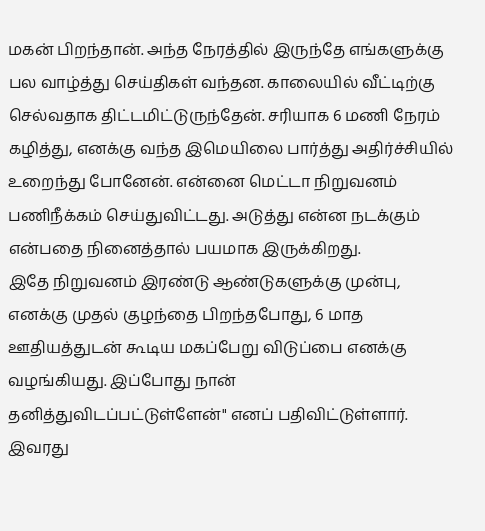மகன் பிறந்தான். அந்த நேரத்தில் இருந்தே எங்களுக்கு பல வாழ்த்து செய்திகள் வந்தன. காலையில் வீட்டிற்கு செல்வதாக திட்டமிட்டுருந்தேன். சரியாக 6 மணி நேரம் கழித்து, எனக்கு வந்த இமெயிலை பார்த்து அதிர்ச்சியில் உறைந்து போனேன். என்னை மெட்டா நிறுவனம் பணிநீக்கம் செய்துவிட்டது. அடுத்து என்ன நடக்கும் என்பதை நினைத்தால் பயமாக இருக்கிறது.
இதே நிறுவனம் இரண்டு ஆண்டுகளுக்கு முன்பு, எனக்கு முதல் குழந்தை பிறந்தபோது, 6 மாத ஊதியத்துடன் கூடிய மகப்பேறு விடுப்பை எனக்கு வழங்கியது. இப்போது நான் தனித்துவிடப்பட்டுள்ளேன்" எனப் பதிவிட்டுள்ளார். இவரது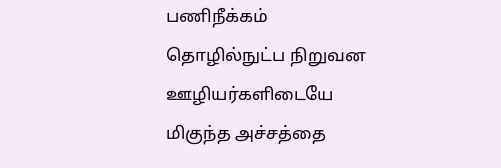பணிநீக்கம் தொழில்நுட்ப நிறுவன ஊழியர்களிடையே மிகுந்த அச்சத்தை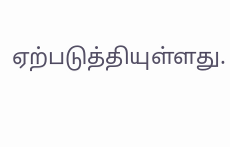ஏற்படுத்தியுள்ளது.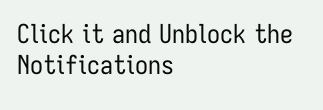Click it and Unblock the Notifications